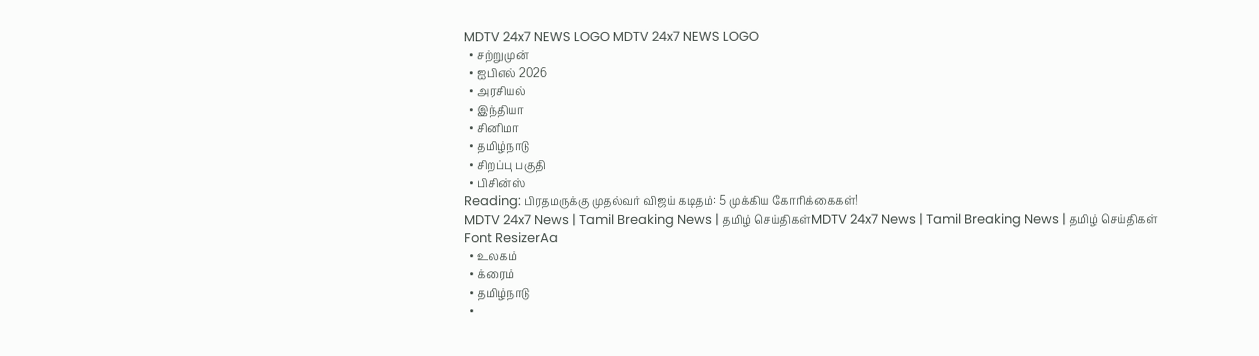MDTV 24x7 NEWS LOGO MDTV 24x7 NEWS LOGO
  • சற்றுமுன்
  • ஐபிஎல் 2026
  • அரசியல்
  • இந்தியா
  • சினிமா
  • தமிழ்நாடு
  • சிறப்பு பகுதி
  • பிசின்ஸ்
Reading: பிரதமருக்கு முதல்வர் விஜய் கடிதம்: 5 முக்கிய கோரிக்கைகள்!
MDTV 24x7 News | Tamil Breaking News | தமிழ் செய்திகள்MDTV 24x7 News | Tamil Breaking News | தமிழ் செய்திகள்
Font ResizerAa
  • உலகம்
  • க்ரைம்
  • தமிழ்நாடு
  •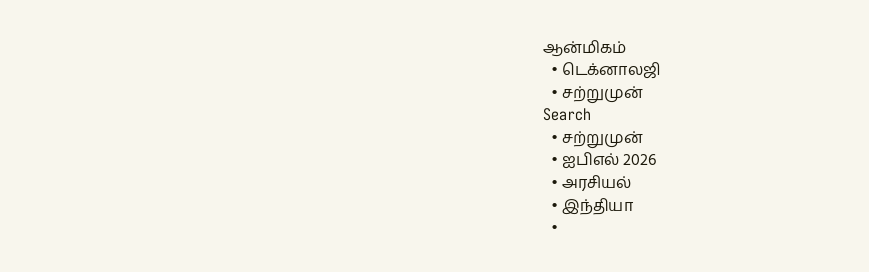ஆன்மிகம்
  • டெக்னாலஜி
  • சற்றுமுன்
Search
  • சற்றுமுன்
  • ஐபிஎல் 2026
  • அரசியல்
  • இந்தியா
  •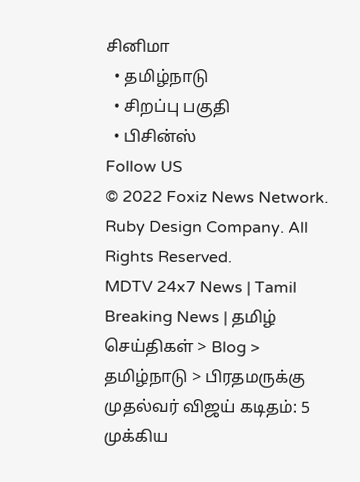சினிமா
  • தமிழ்நாடு
  • சிறப்பு பகுதி
  • பிசின்ஸ்
Follow US
© 2022 Foxiz News Network. Ruby Design Company. All Rights Reserved.
MDTV 24x7 News | Tamil Breaking News | தமிழ் செய்திகள் > Blog > தமிழ்நாடு > பிரதமருக்கு முதல்வர் விஜய் கடிதம்: 5 முக்கிய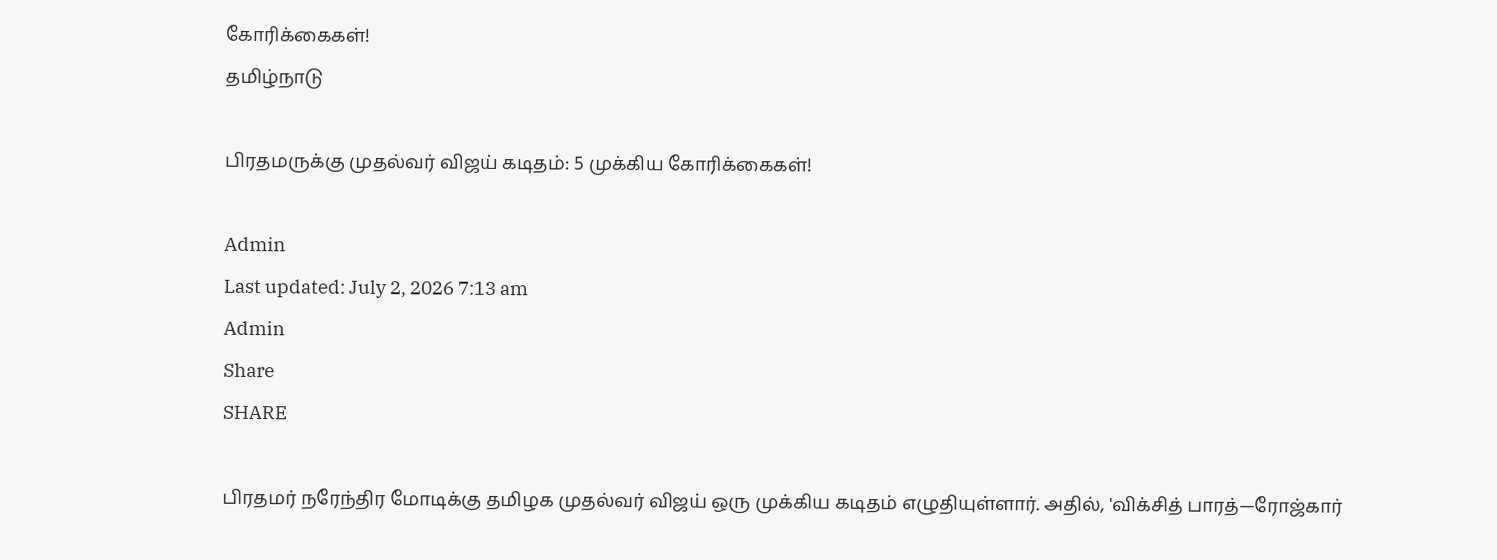கோரிக்கைகள்!
தமிழ்நாடு

பிரதமருக்கு முதல்வர் விஜய் கடிதம்: 5 முக்கிய கோரிக்கைகள்!

Admin
Last updated: July 2, 2026 7:13 am
Admin
Share
SHARE

பிரதமர் நரேந்திர மோடிக்கு தமிழக முதல்வர் விஜய் ஒரு முக்கிய கடிதம் எழுதியுள்ளார். அதில், 'விக்சித் பாரத்—ரோஜ்கார்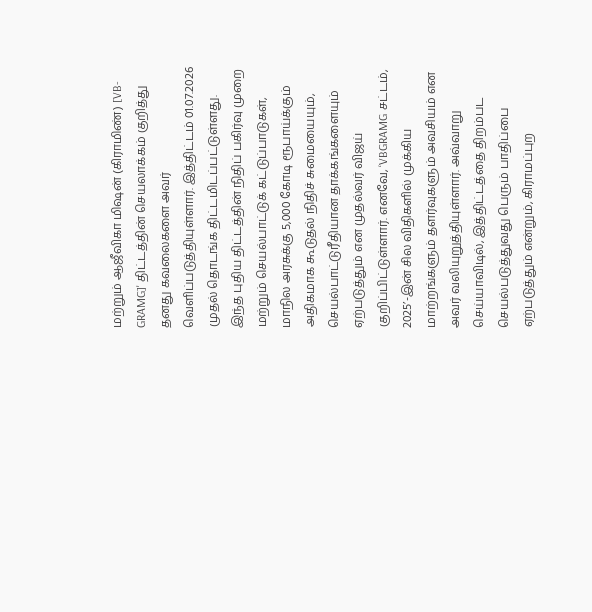மற்றும் ஆஜீவிகா மிஷன் (கிராமிண்) [VB-GRAMG]' திட்டத்தின் செயலாக்கம் குறித்து தனது கவலைகளை அவர் வெளிப்படுத்தியுள்ளார். இத்திட்டம் 01.07.2026 முதல் தொடங்க திட்டமிடப்பட்டுள்ளது. இந்த புதிய திட்டத்தின் நிதிப் பகிர்வு முறை மற்றும் செயல்பாட்டுக் கட்டுப்பாடுகள், மாநில அரசுக்கு 5,000 கோடி ரூபாய்க்கும் அதிகமாக கூடுதல் நிதிச் சுமையையும், செயல்பாட்டுரீதியான தாக்கங்களையும் ஏற்படுத்தும் என முதல்வர் விஜய் குறிப்பிட்டுள்ளார். எனவே, ‘VBGRAMG சட்டம், 2025’-இன் சில விதிகளில் முக்கிய மாற்றங்களும் தளர்வுகளும் அவசியம் என அவர் வலியுறுத்தியுள்ளார். அவ்வாறு செய்யாவிடில், இத்திட்டத்தை திறம்பட செயல்படுத்துவது பெரும் பாதிப்பை ஏற்படுத்தும் என்றும், கிராமப்புற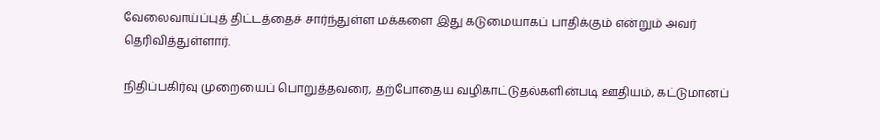வேலைவாய்ப்புத் திட்டத்தைச் சார்ந்துள்ள மக்களை இது கடுமையாகப் பாதிக்கும் என்றும் அவர் தெரிவித்துள்ளார்.

நிதிப்பகிர்வு முறையைப் பொறுத்தவரை, தற்போதைய வழிகாட்டுதல்களின்படி ஊதியம், கட்டுமானப்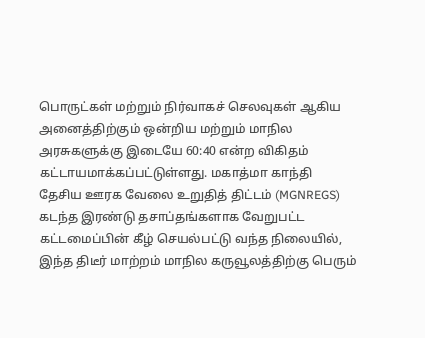பொருட்கள் மற்றும் நிர்வாகச் செலவுகள் ஆகிய அனைத்திற்கும் ஒன்றிய மற்றும் மாநில அரசுகளுக்கு இடையே 60:40 என்ற விகிதம் கட்டாயமாக்கப்பட்டுள்ளது. மகாத்மா காந்தி தேசிய ஊரக வேலை உறுதித் திட்டம் (MGNREGS) கடந்த இரண்டு தசாப்தங்களாக வேறுபட்ட கட்டமைப்பின் கீழ் செயல்பட்டு வந்த நிலையில், இந்த திடீர் மாற்றம் மாநில கருவூலத்திற்கு பெரும்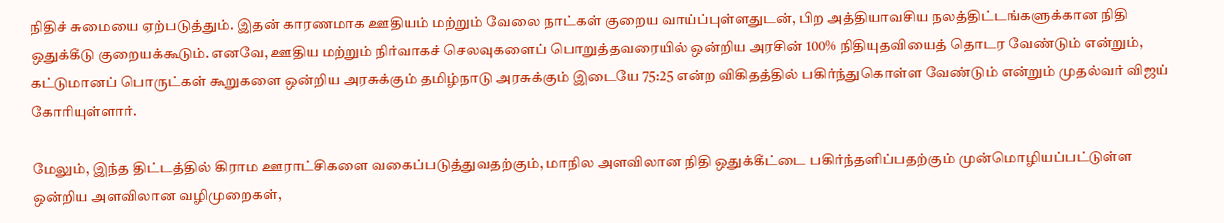நிதிச் சுமையை ஏற்படுத்தும். இதன் காரணமாக ஊதியம் மற்றும் வேலை நாட்கள் குறைய வாய்ப்புள்ளதுடன், பிற அத்தியாவசிய நலத்திட்டங்களுக்கான நிதி ஒதுக்கீடு குறையக்கூடும். எனவே, ஊதிய மற்றும் நிர்வாகச் செலவுகளைப் பொறுத்தவரையில் ஒன்றிய அரசின் 100% நிதியுதவியைத் தொடர வேண்டும் என்றும், கட்டுமானப் பொருட்கள் கூறுகளை ஒன்றிய அரசுக்கும் தமிழ்நாடு அரசுக்கும் இடையே 75:25 என்ற விகிதத்தில் பகிர்ந்துகொள்ள வேண்டும் என்றும் முதல்வர் விஜய் கோரியுள்ளார்.

மேலும், இந்த திட்டத்தில் கிராம ஊராட்சிகளை வகைப்படுத்துவதற்கும், மாநில அளவிலான நிதி ஒதுக்கீட்டை பகிர்ந்தளிப்பதற்கும் முன்மொழியப்பட்டுள்ள ஒன்றிய அளவிலான வழிமுறைகள்,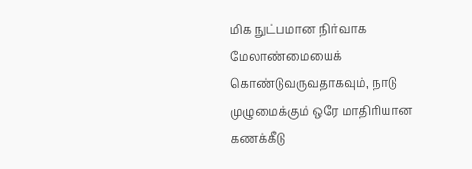மிக நுட்பமான நிர்வாக மேலாண்மையைக் கொண்டுவருவதாகவும், நாடு முழுமைக்கும் ஒரே மாதிரியான கணக்கீடு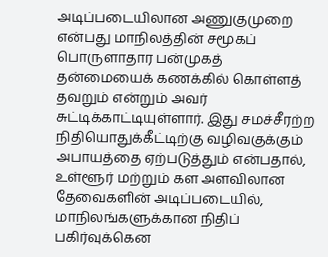அடிப்படையிலான அணுகுமுறை என்பது மாநிலத்தின் சமூகப் பொருளாதார பன்முகத் தன்மையைக் கணக்கில் கொள்ளத் தவறும் என்றும் அவர் சுட்டிக்காட்டியுள்ளார். இது சமச்சீரற்ற நிதியொதுக்கீட்டிற்கு வழிவகுக்கும் அபாயத்தை ஏற்படுத்தும் என்பதால், உள்ளூர் மற்றும் கள அளவிலான தேவைகளின் அடிப்படையில், மாநிலங்களுக்கான நிதிப் பகிர்வுக்கென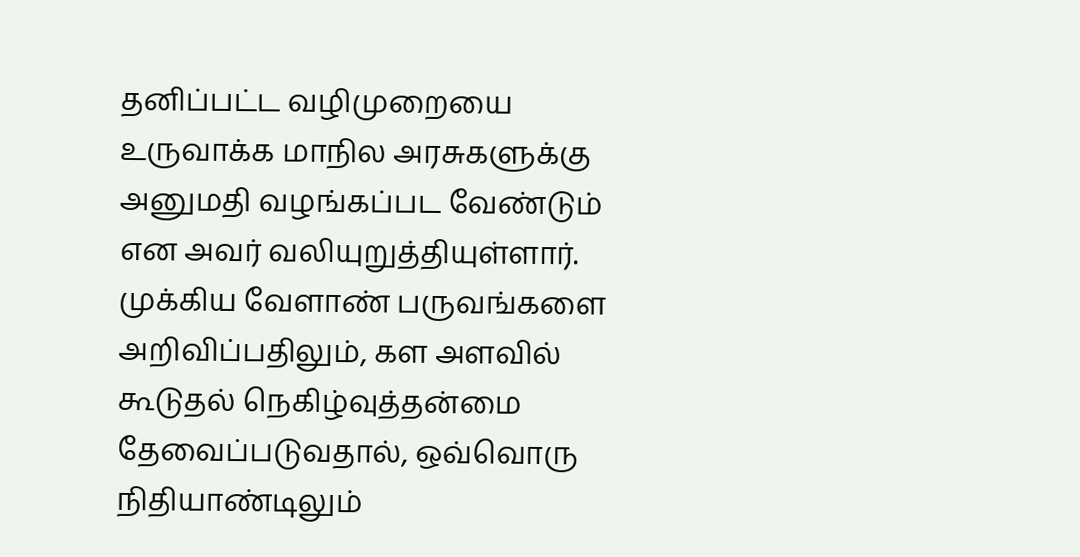தனிப்பட்ட வழிமுறையை உருவாக்க மாநில அரசுகளுக்கு அனுமதி வழங்கப்பட வேண்டும் என அவர் வலியுறுத்தியுள்ளார். முக்கிய வேளாண் பருவங்களை அறிவிப்பதிலும், கள அளவில் கூடுதல் நெகிழ்வுத்தன்மை தேவைப்படுவதால், ஒவ்வொரு நிதியாண்டிலும்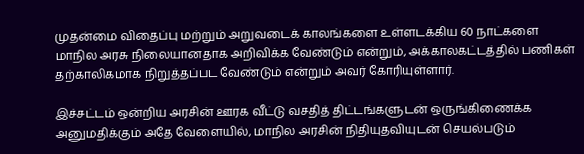முதன்மை விதைப்பு மற்றும் அறுவடைக் காலங்களை உள்ளடக்கிய 60 நாட்களை மாநில அரசு நிலையானதாக அறிவிக்க வேண்டும் என்றும், அக்காலகட்டத்தில் பணிகள் தற்காலிகமாக நிறுத்தப்பட வேண்டும் என்றும் அவர் கோரியுள்ளார்.

இச்சட்டம் ஒன்றிய அரசின் ஊரக வீட்டு வசதித் திட்டங்களுடன் ஒருங்கிணைக்க அனுமதிக்கும் அதே வேளையில், மாநில அரசின் நிதியுதவியுடன் செயல்படும்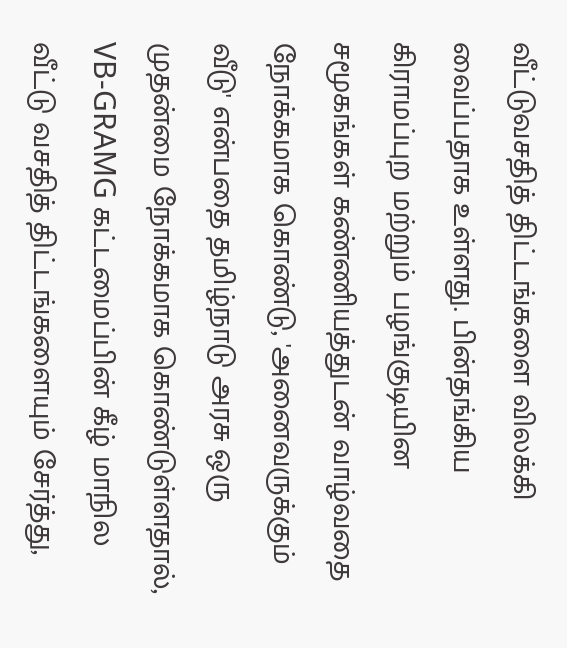வீட்டுவசதித் திட்டங்களை விலக்கி வைப்பதாக உள்ளது. பின்தங்கிய கிராமப்புற மற்றும் பழங்குடியின சமூகங்கள் கண்ணியத்துடன் வாழ்வதை நோக்கமாக கொண்டு, 'அனைவருக்கும் வீடு' என்பதை தமிழ்நாடு அரசு ஒரு முதன்மை நோக்கமாக கொண்டுள்ளதால், VB-GRAMG கட்டமைப்பின் கீழ் மாநில வீட்டு வசதித் திட்டங்களையும் சேர்த்து,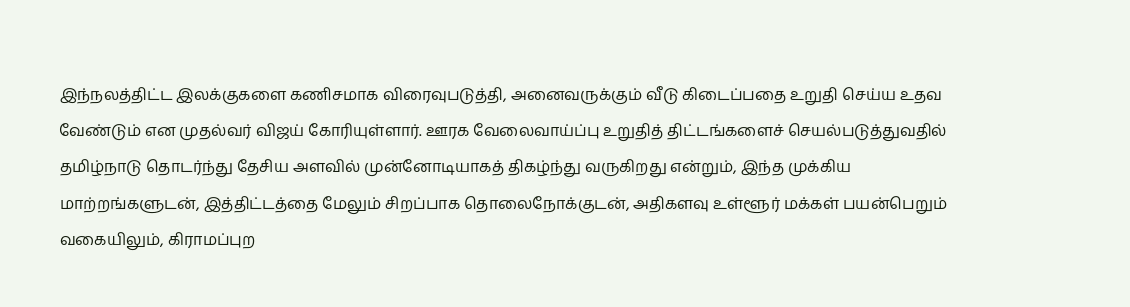இந்நலத்திட்ட இலக்குகளை கணிசமாக விரைவுபடுத்தி, அனைவருக்கும் வீடு கிடைப்பதை உறுதி செய்ய உதவ வேண்டும் என முதல்வர் விஜய் கோரியுள்ளார். ஊரக வேலைவாய்ப்பு உறுதித் திட்டங்களைச் செயல்படுத்துவதில் தமிழ்நாடு தொடர்ந்து தேசிய அளவில் முன்னோடியாகத் திகழ்ந்து வருகிறது என்றும், இந்த முக்கிய மாற்றங்களுடன், இத்திட்டத்தை மேலும் சிறப்பாக தொலைநோக்குடன், அதிகளவு உள்ளூர் மக்கள் பயன்பெறும் வகையிலும், கிராமப்புற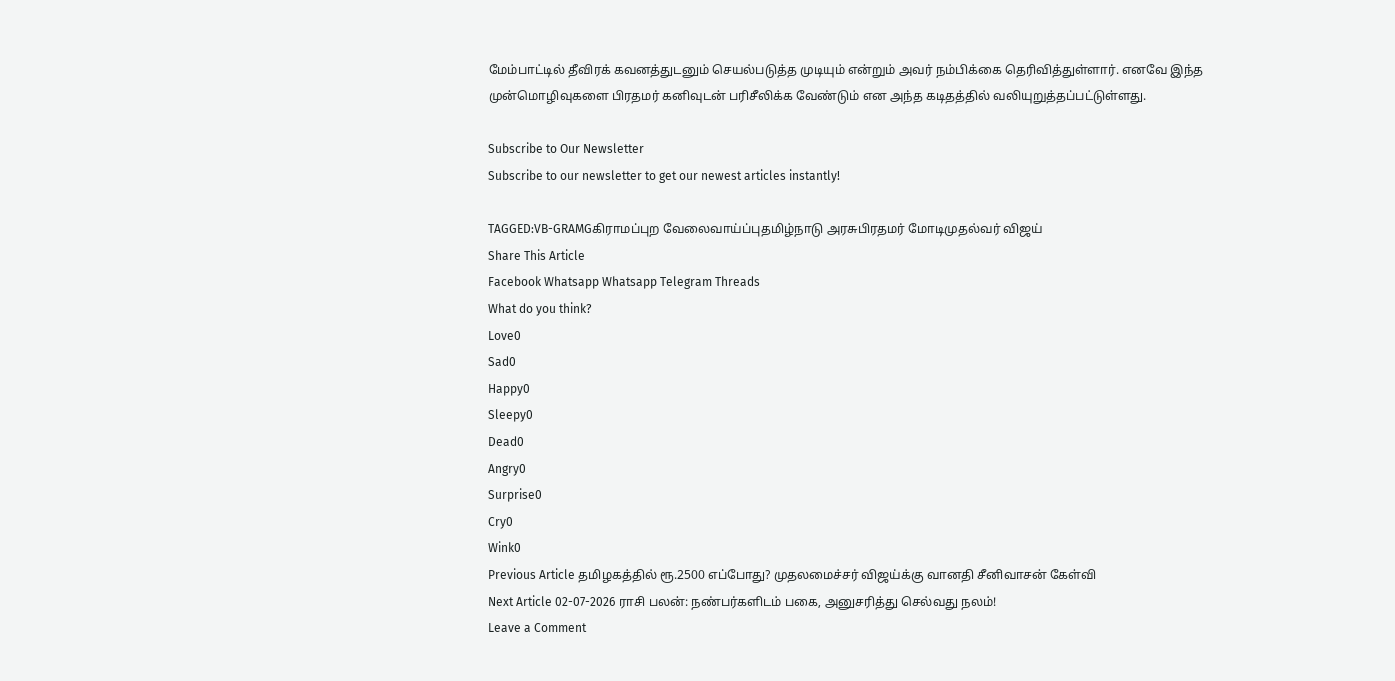மேம்பாட்டில் தீவிரக் கவனத்துடனும் செயல்படுத்த முடியும் என்றும் அவர் நம்பிக்கை தெரிவித்துள்ளார். எனவே இந்த முன்மொழிவுகளை பிரதமர் கனிவுடன் பரிசீலிக்க வேண்டும் என அந்த கடிதத்தில் வலியுறுத்தப்பட்டுள்ளது.

Subscribe to Our Newsletter
Subscribe to our newsletter to get our newest articles instantly!

TAGGED:VB-GRAMGகிராமப்புற வேலைவாய்ப்புதமிழ்நாடு அரசுபிரதமர் மோடிமுதல்வர் விஜய்
Share This Article
Facebook Whatsapp Whatsapp Telegram Threads
What do you think?
Love0
Sad0
Happy0
Sleepy0
Dead0
Angry0
Surprise0
Cry0
Wink0
Previous Article தமிழகத்தில் ரூ.2500 எப்போது? முதலமைச்சர் விஜய்க்கு வானதி சீனிவாசன் கேள்வி
Next Article 02-07-2026 ராசி பலன்: நண்பர்களிடம் பகை, அனுசரித்து செல்வது நலம்!
Leave a Comment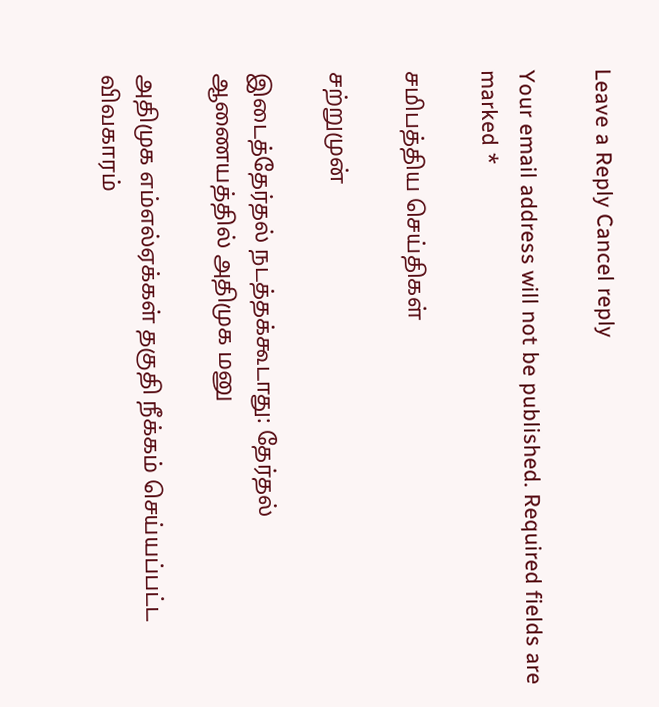Leave a Reply Cancel reply

Your email address will not be published. Required fields are marked *

சமிபத்திய செய்திகள்

சற்றுமுன்

இடைத்தேர்தல் நடத்தக்கூடாது: தேர்தல் ஆணையத்தில் அதிமுக மனு

அதிமுக எம்எல்ஏக்கள் தகுதி நீக்கம் செய்யப்பட்ட விவகாரம்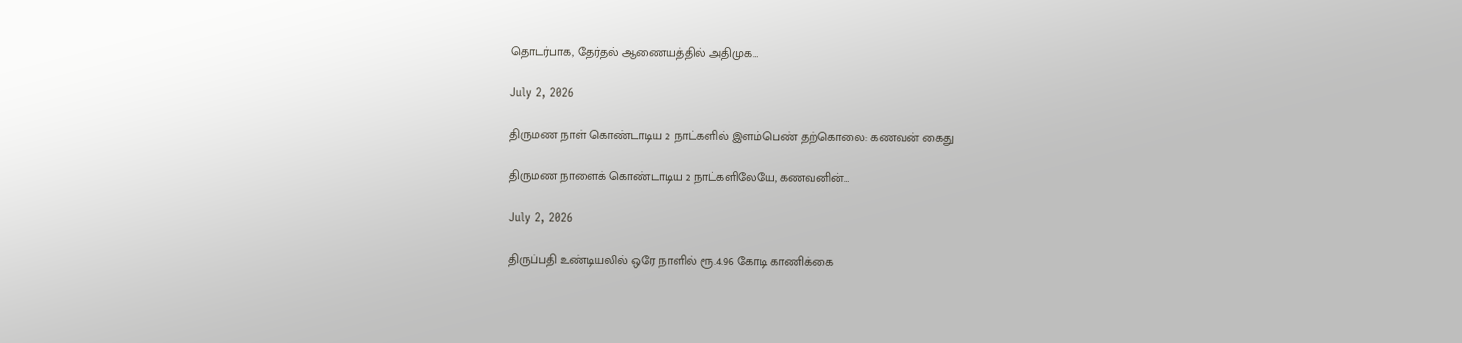தொடர்பாக, தேர்தல் ஆணையத்தில் அதிமுக…

July 2, 2026

திருமண நாள் கொண்டாடிய 2 நாட்களில் இளம்பெண் தற்கொலை: கணவன் கைது

திருமண நாளைக் கொண்டாடிய 2 நாட்களிலேயே, கணவனின்…

July 2, 2026

திருப்பதி உண்டியலில் ஒரே நாளில் ரூ.4.96 கோடி காணிக்கை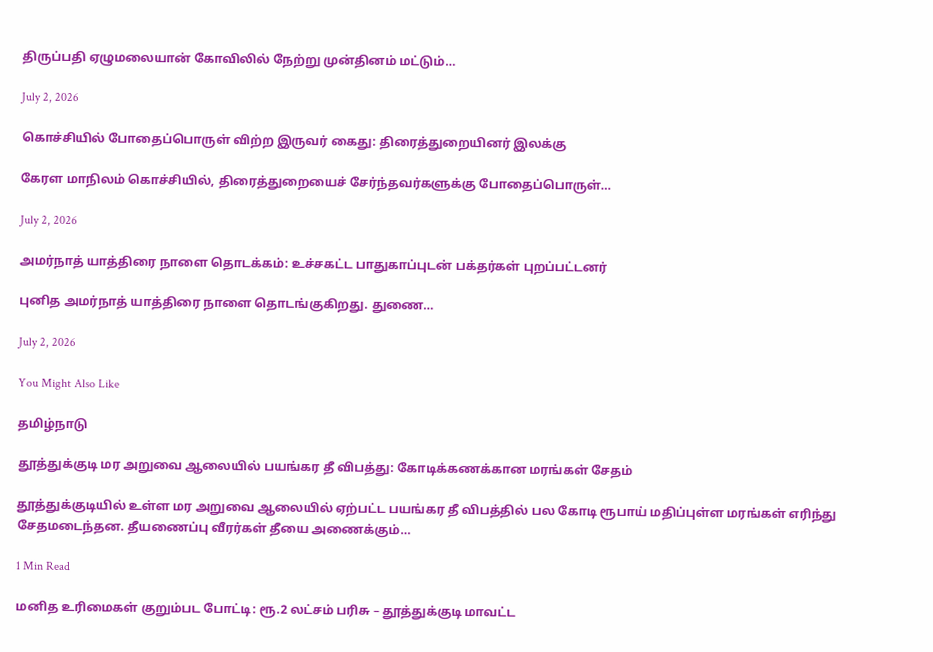திருப்பதி ஏழுமலையான் கோவிலில் நேற்று முன்தினம் மட்டும்…

July 2, 2026

கொச்சியில் போதைப்பொருள் விற்ற இருவர் கைது: திரைத்துறையினர் இலக்கு

கேரள மாநிலம் கொச்சியில், திரைத்துறையைச் சேர்ந்தவர்களுக்கு போதைப்பொருள்…

July 2, 2026

அமர்நாத் யாத்திரை நாளை தொடக்கம்: உச்சகட்ட பாதுகாப்புடன் பக்தர்கள் புறப்பட்டனர்

புனித அமர்நாத் யாத்திரை நாளை தொடங்குகிறது. துணை…

July 2, 2026

You Might Also Like

தமிழ்நாடு

தூத்துக்குடி மர அறுவை ஆலையில் பயங்கர தீ விபத்து: கோடிக்கணக்கான மரங்கள் சேதம்

தூத்துக்குடியில் உள்ள மர அறுவை ஆலையில் ஏற்பட்ட பயங்கர தீ விபத்தில் பல கோடி ரூபாய் மதிப்புள்ள மரங்கள் எரிந்து சேதமடைந்தன. தீயணைப்பு வீரர்கள் தீயை அணைக்கும்…

1 Min Read

மனித உரிமைகள் குறும்பட போட்டி: ரூ.2 லட்சம் பரிசு – தூத்துக்குடி மாவட்ட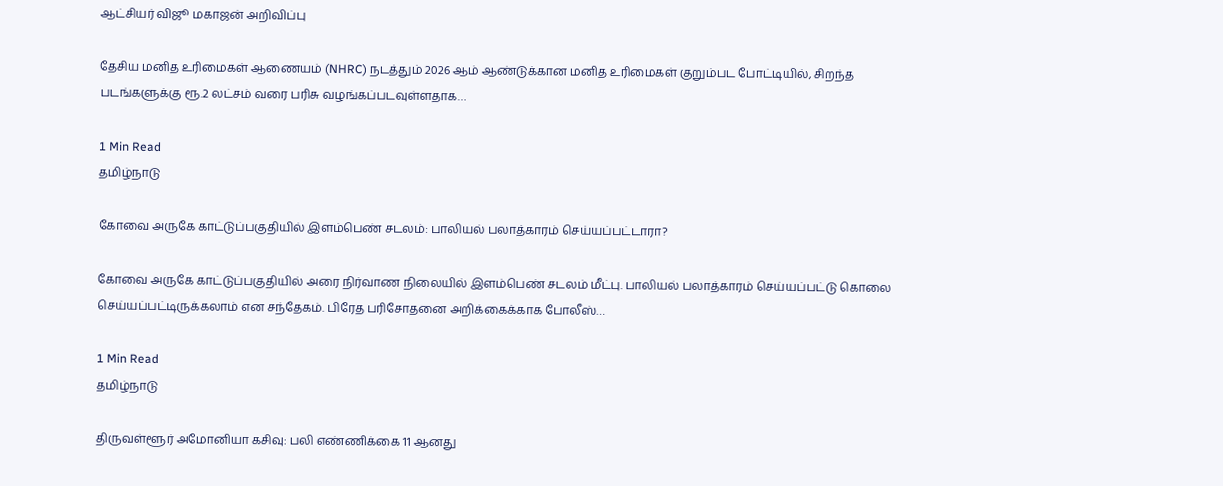ஆட்சியர் விஜூ மகாஜன் அறிவிப்பு

தேசிய மனித உரிமைகள் ஆணையம் (NHRC) நடத்தும் 2026 ஆம் ஆண்டுக்கான மனித உரிமைகள் குறும்பட போட்டியில், சிறந்த படங்களுக்கு ரூ.2 லட்சம் வரை பரிசு வழங்கப்படவுள்ளதாக…

1 Min Read
தமிழ்நாடு

கோவை அருகே காட்டுப்பகுதியில் இளம்பெண் சடலம்: பாலியல் பலாத்காரம் செய்யப்பட்டாரா?

கோவை அருகே காட்டுப்பகுதியில் அரை நிர்வாண நிலையில் இளம்பெண் சடலம் மீட்பு. பாலியல் பலாத்காரம் செய்யப்பட்டு கொலை செய்யப்பட்டிருக்கலாம் என சந்தேகம். பிரேத பரிசோதனை அறிக்கைக்காக போலீஸ்…

1 Min Read
தமிழ்நாடு

திருவள்ளூர் அமோனியா கசிவு: பலி எண்ணிக்கை 11 ஆனது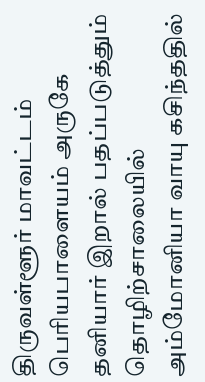திருவள்ளூர் மாவட்டம் பெரியபாளையம் அருகே தனியார் இறால் பதப்படுத்தும் தொழிற்சாலையில் அம்மோனியா வாயு கசிந்ததில்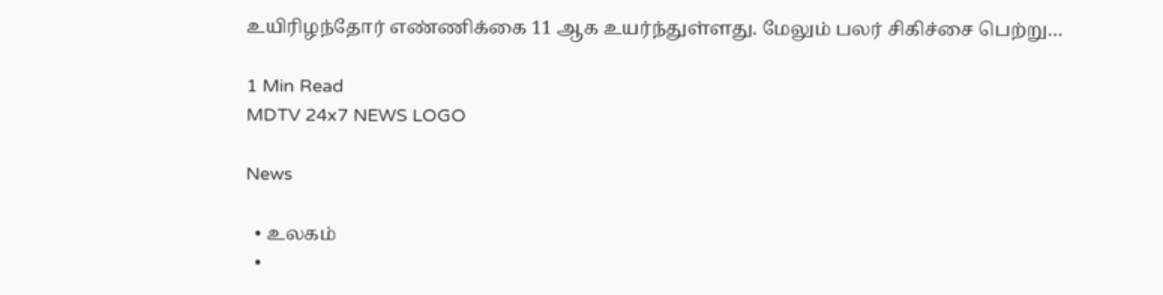உயிரிழந்தோர் எண்ணிக்கை 11 ஆக உயர்ந்துள்ளது. மேலும் பலர் சிகிச்சை பெற்று…

1 Min Read
MDTV 24x7 NEWS LOGO

News

  • உலகம்
  •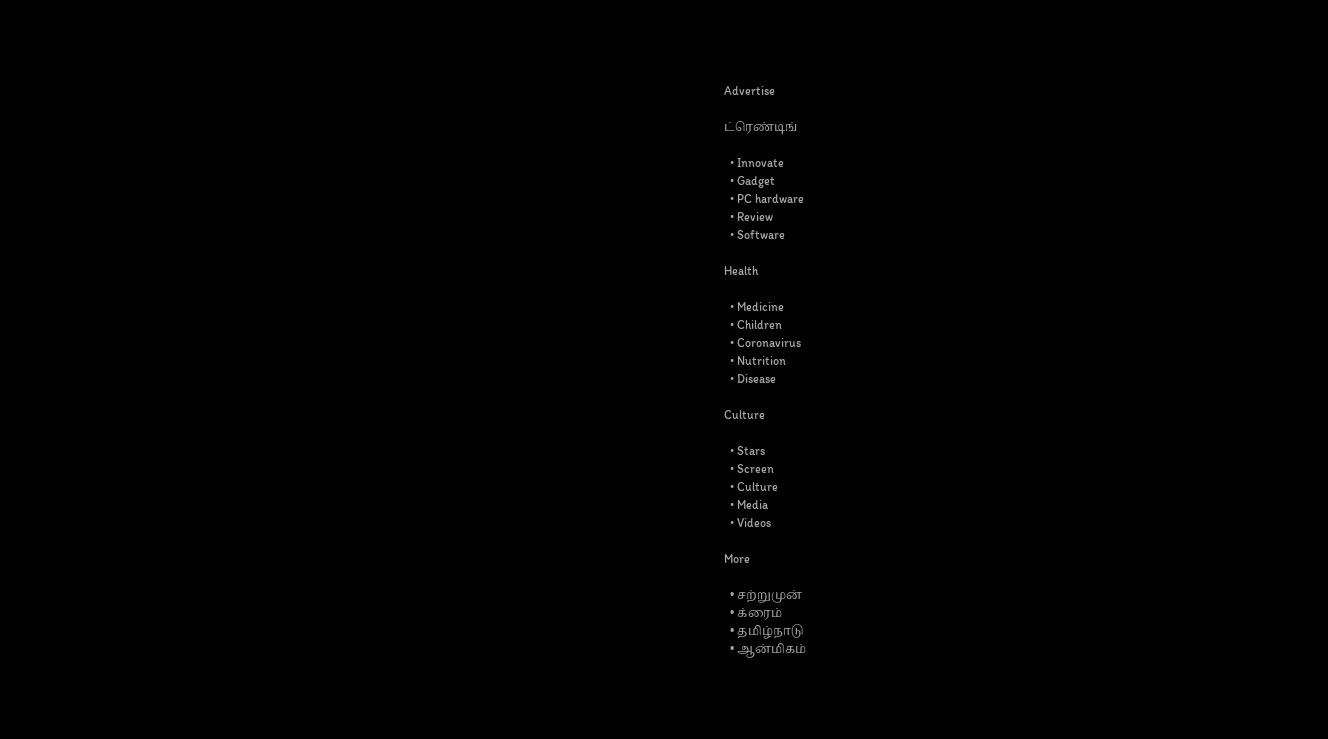Advertise

ட்ரெண்டிங்

  • Innovate
  • Gadget
  • PC hardware
  • Review
  • Software

Health

  • Medicine
  • Children
  • Coronavirus
  • Nutrition
  • Disease

Culture

  • Stars
  • Screen
  • Culture
  • Media
  • Videos

More

  • சற்றுமுன்
  • க்ரைம்
  • தமிழ்நாடு
  • ஆன்மிகம்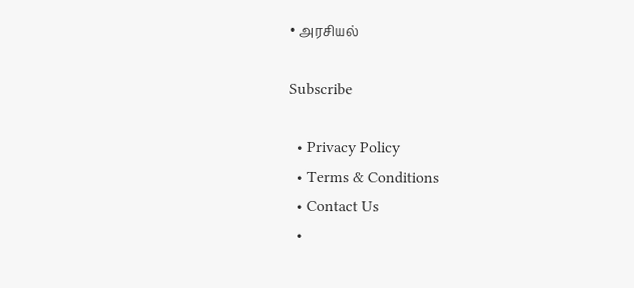• அரசியல்

Subscribe

  • Privacy Policy
  • Terms & Conditions
  • Contact Us
  •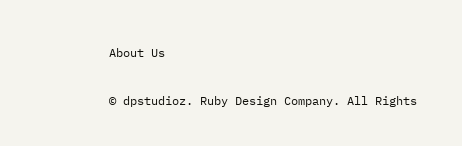About Us

© dpstudioz. Ruby Design Company. All Rights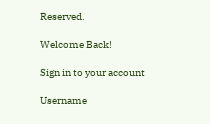Reserved.

Welcome Back!

Sign in to your account

Username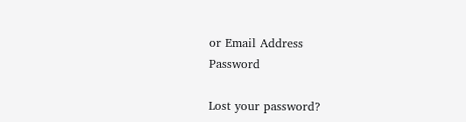or Email Address
Password

Lost your password?